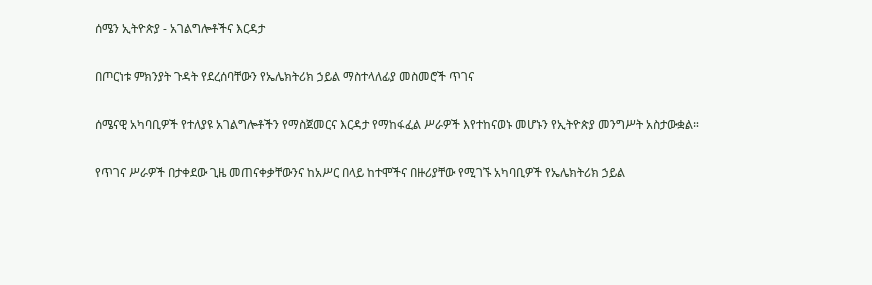ሰሜን ኢትዮጵያ - አገልግሎቶችና እርዳታ

በጦርነቱ ምክንያት ጉዳት የደረሰባቸውን የኤሌክትሪክ ኃይል ማስተላለፊያ መስመሮች ጥገና

ሰሜናዊ አካባቢዎች የተለያዩ አገልግሎቶችን የማስጀመርና እርዳታ የማከፋፈል ሥራዎች እየተከናወኑ መሆኑን የኢትዮጵያ መንግሥት አስታውቋል።

የጥገና ሥራዎች በታቀደው ጊዜ መጠናቀቃቸውንና ከአሥር በላይ ከተሞችና በዙሪያቸው የሚገኙ አካባቢዎች የኤሌክትሪክ ኃይል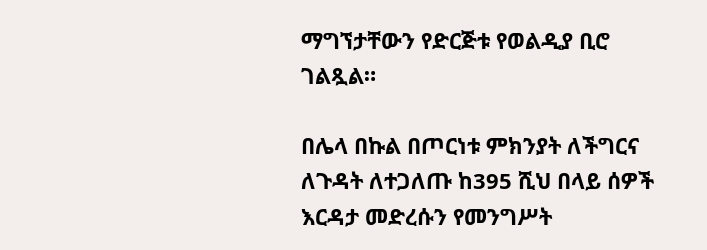ማግኘታቸውን የድርጅቱ የወልዲያ ቢሮ ገልጿል።

በሌላ በኩል በጦርነቱ ምክንያት ለችግርና ለጉዳት ለተጋለጡ ከ395 ሺህ በላይ ሰዎች እርዳታ መድረሱን የመንግሥት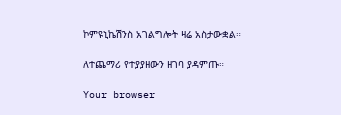ኮምዩኒኬሽንስ አገልግሎት ዛሬ አስታውቋል።

ለተጨማሪ የተያያዘውን ዘገባ ያዳምጡ።

Your browser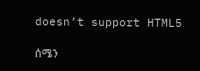doesn’t support HTML5

ሰሜን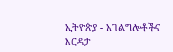ኢትዮጵያ - አገልግሎቶችና እርዳታ